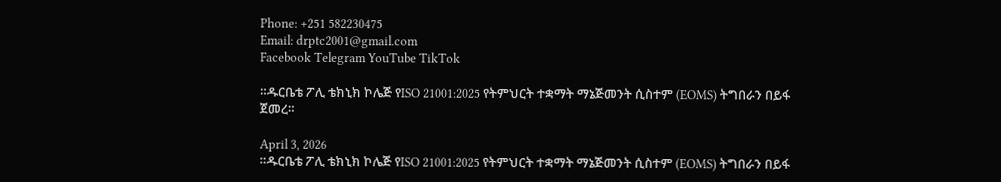Phone: +251 582230475
Email: drptc2001@gmail.com
Facebook Telegram YouTube TikTok

።ዱርቤቴ ፖሊ ቴክኒክ ኮሌጅ የISO 21001:2025 የትምህርት ተቋማት ማኔጅመንት ሲስተም (EOMS) ትግበራን በይፋ ጀመረ።

April 3, 2026
።ዱርቤቴ ፖሊ ቴክኒክ ኮሌጅ የISO 21001:2025 የትምህርት ተቋማት ማኔጅመንት ሲስተም (EOMS) ትግበራን በይፋ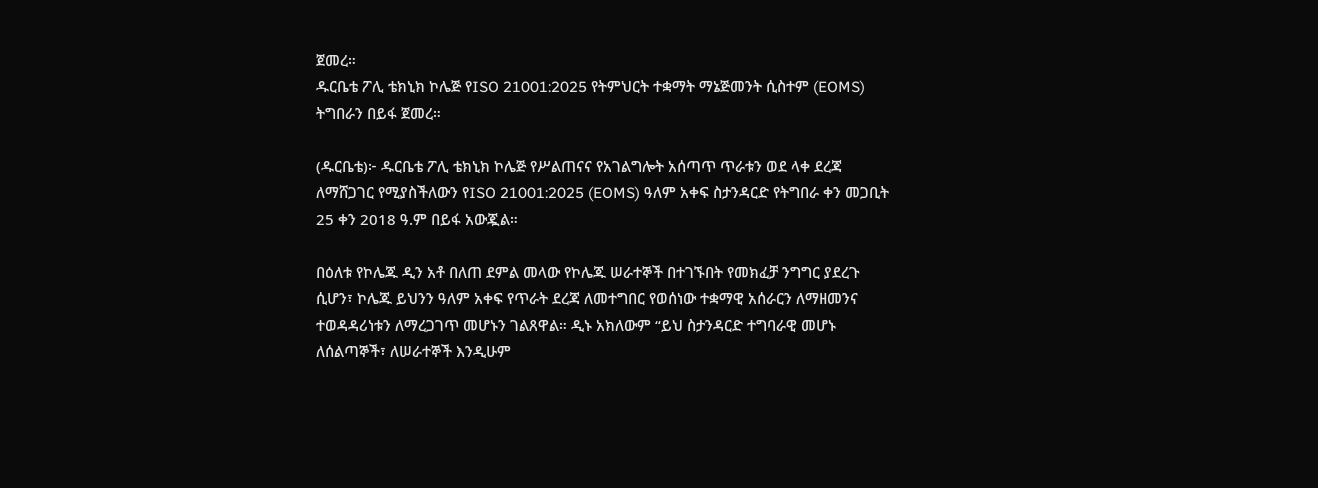ጀመረ።
ዱርቤቴ ፖሊ ቴክኒክ ኮሌጅ የISO 21001:2025 የትምህርት ተቋማት ማኔጅመንት ሲስተም (EOMS) ትግበራን በይፋ ጀመረ።

(ዱርቤቴ)፦ ዱርቤቴ ፖሊ ቴክኒክ ኮሌጅ የሥልጠናና የአገልግሎት አሰጣጥ ጥራቱን ወደ ላቀ ደረጃ ለማሸጋገር የሚያስችለውን የISO 21001:2025 (EOMS) ዓለም አቀፍ ስታንዳርድ የትግበራ ቀን መጋቢት 25 ቀን 2018 ዓ.ም በይፋ አውጇል።

በዕለቱ የኮሌጁ ዲን አቶ በለጠ ደምል መላው የኮሌጁ ሠራተኞች በተገኙበት የመክፈቻ ንግግር ያደረጉ ሲሆን፣ ኮሌጁ ይህንን ዓለም አቀፍ የጥራት ደረጃ ለመተግበር የወሰነው ተቋማዊ አሰራርን ለማዘመንና ተወዳዳሪነቱን ለማረጋገጥ መሆኑን ገልጸዋል። ዲኑ አክለውም “ይህ ስታንዳርድ ተግባራዊ መሆኑ ለሰልጣኞች፣ ለሠራተኞች እንዲሁም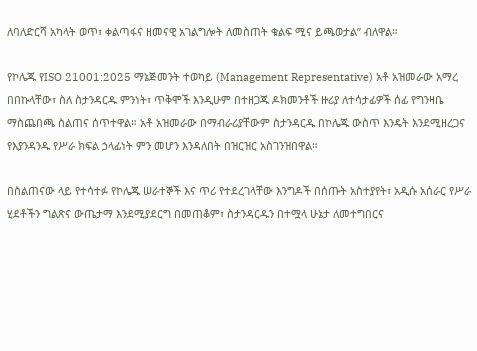ለባለድርሻ አካላት ወጥ፣ ቀልጣፋና ዘመናዊ አገልግሎት ለመስጠት ቁልፍ ሚና ይጫወታል” ብለዋል።

የኮሌጁ የISO 21001:2025 ማኔጅመንት ተወካይ (Management Representative) አቶ አዝመራው አማረ በበኩላቸው፣ ስለ ስታንዳርዱ ምንነት፣ ጥቅሞች እንዲሁም በተዘጋጁ ዶክመንቶች ዙሪያ ለተሳታፊዎች ሰፊ የግንዛቤ ማስጨበጫ ስልጠና ሰጥተዋል። አቶ አዝመራው በማብራሪያቸውም ስታንዳርዱ በኮሌጁ ውስጥ እንዴት እንደሚዘረጋና የእያንዳንዱ የሥራ ክፍል ኃላፊነት ምን መሆን እንዳለበት በዝርዝር አስገንዝበዋል።

በስልጠናው ላይ የተሳተፉ የኮሌጁ ሠራተኞች እና ጥሪ የተደረገላቸው እንግዶች በሰጡት አስተያየት፣ አዲሱ አሰራር የሥራ ሂደቶችን ግልጽና ውጤታማ እንደሚያደርግ በመጠቆም፣ ስታንዳርዱን በተሟላ ሁኔታ ለመተግበርና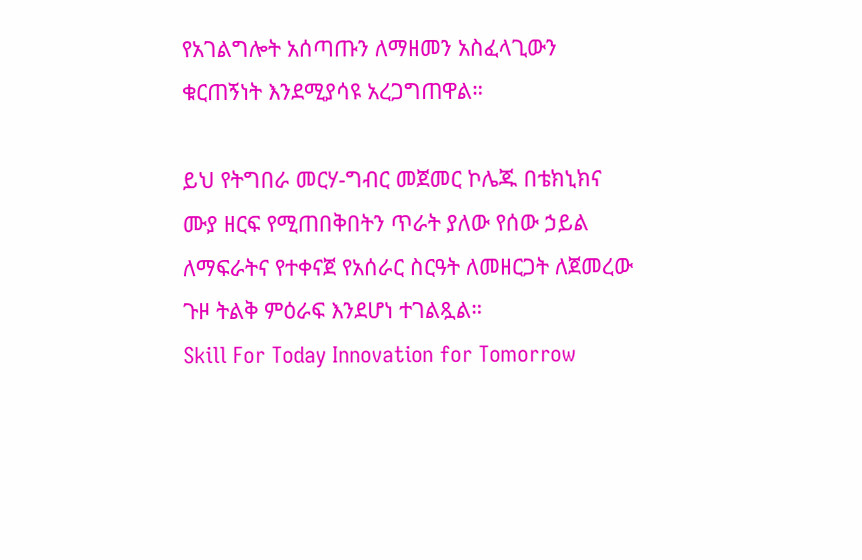የአገልግሎት አሰጣጡን ለማዘመን አስፈላጊውን ቁርጠኝነት እንደሚያሳዩ አረጋግጠዋል።

ይህ የትግበራ መርሃ-ግብር መጀመር ኮሌጁ በቴክኒክና ሙያ ዘርፍ የሚጠበቅበትን ጥራት ያለው የሰው ኃይል ለማፍራትና የተቀናጀ የአሰራር ስርዓት ለመዘርጋት ለጀመረው ጉዞ ትልቅ ምዕራፍ እንደሆነ ተገልጿል።
Skill For Today Innovation for Tomorrow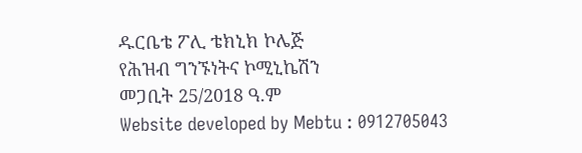ዱርቤቴ ፖሊ ቴክኒክ ኮሌጅ
የሕዝብ ግንኙነትና ኮሚኒኬሽን
መጋቢት 25/2018 ዓ.ም
Website developed by Mebtu : 0912705043